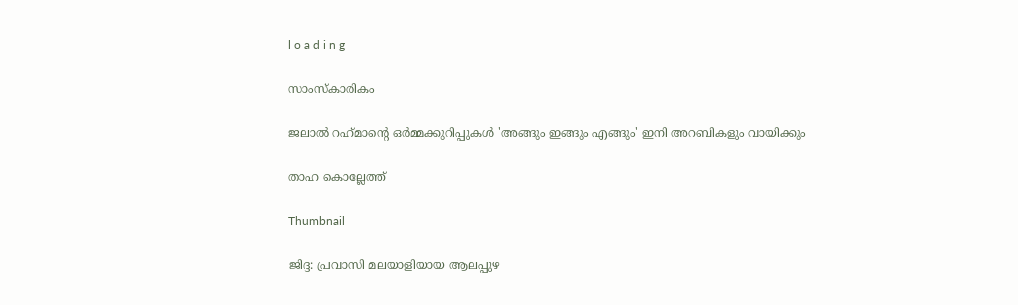l o a d i n g

സാംസ്കാരികം

ജലാല്‍ റഹ്‌മാന്റെ ഒര്‍മ്മക്കുറിപ്പുകള്‍ 'അങ്ങും ഇങ്ങും എങ്ങും' ഇനി അറബികളും വായിക്കും

താഹ കൊല്ലേത്ത്

Thumbnail

ജിദ്ദ: പ്രവാസി മലയാളിയായ ആലപ്പുഴ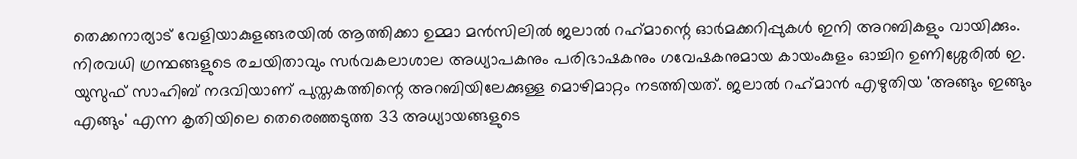തെക്കനാര്യാട് വേളിയാകുളങ്ങരയില്‍ ആത്തിക്കാ ഉമ്മാ മന്‍സിലില്‍ ജലാല്‍ റഹ്‌മാന്റെ ഓര്‍മക്കറിപ്പുകള്‍ ഇനി അറബികളും വായിക്കും. നിരവധി ഗ്രന്ഥങ്ങളുടെ രചയിതാവും സര്‍വകലാശാല അധ്യാപകനും പരിഭാഷകനും ഗവേഷകനുമായ കായംകുളം ഓച്ചിറ ഉണിശ്ശേരില്‍ ഇ. യുസുഫ് സാഹിബ് നദവിയാണ് പുസ്തകത്തിന്റെ അറബിയിലേക്കുള്ള മൊഴിമാറ്റം നടത്തിയത്. ജലാല്‍ റഹ്‌മാന്‍ എഴുതിയ 'അങ്ങും ഇങ്ങും എങ്ങും' എന്ന കൃതിയിലെ തെരെഞ്ഞടുത്ത 33 അധ്യായങ്ങളുടെ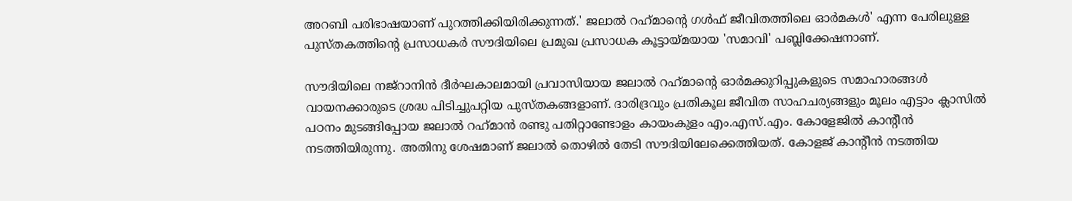അറബി പരിഭാഷയാണ് പുറത്തിക്കിയിരിക്കുന്നത്.' ജലാല്‍ റഹ്‌മാന്റെ ഗള്‍ഫ് ജീവിതത്തിലെ ഓര്‍മകള്‍' എന്ന പേരിലുള്ള പുസ്തകത്തിന്റെ പ്രസാധകര്‍ സൗദിയിലെ പ്രമുഖ പ്രസാധക കൂട്ടായ്മയായ 'സമാവി' പബ്ലിക്കേഷനാണ്.

സൗദിയിലെ നജ്‌റാനിന്‍ ദീര്‍ഘകാലമായി പ്രവാസിയായ ജലാല്‍ റഹ്‌മാന്റെ ഓര്‍മക്കുറിപ്പുകളുടെ സമാഹാരങ്ങള്‍ വായനക്കാരുടെ ശ്രദ്ധ പിടിച്ചുപറ്റിയ പുസ്തകങ്ങളാണ്. ദാരിദ്രവും പ്രതികൂല ജീവിത സാഹചര്യങ്ങളും മൂലം എട്ടാം ക്ലാസില്‍ പഠനം മുടങ്ങിപ്പോയ ജലാല്‍ റഹ്‌മാന്‍ രണ്ടു പതിറ്റാണ്ടോളം കായംകുളം എം.എസ്.എം. കോളേജില്‍ കാന്റീന്‍ നടത്തിയിരുന്നു. അതിനു ശേഷമാണ് ജലാല്‍ തൊഴില്‍ തേടി സൗദിയിലേക്കെത്തിയത്. കോളജ് കാന്റീന്‍ നടത്തിയ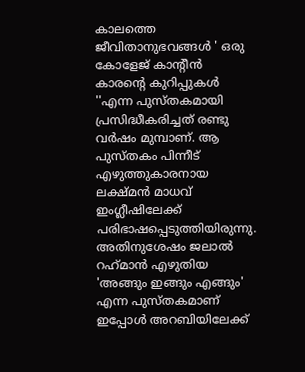കാലത്തെ ജീവിതാനുഭവങ്ങള്‍ ' ഒരു കോളേജ് കാന്റീന്‍ കാരന്റെ കുറിപ്പുകള്‍ ''എന്ന പുസ്തകമായി പ്രസിദ്ധീകരിച്ചത് രണ്ടു വര്‍ഷം മുമ്പാണ്. ആ പുസ്തകം പിന്നീട് എഴുത്തുകാരനായ ലക്ഷ്മന്‍ മാധവ് ഇംഗ്ലീഷിലേക്ക് പരിഭാഷപ്പെടുത്തിയിരുന്നു. അതിനുശേഷം ജലാല്‍ റഹ്‌മാന്‍ എഴുതിയ 'അങ്ങും ഇങ്ങും എങ്ങും' എന്ന പുസ്തകമാണ് ഇപ്പോള്‍ അറബിയിലേക്ക്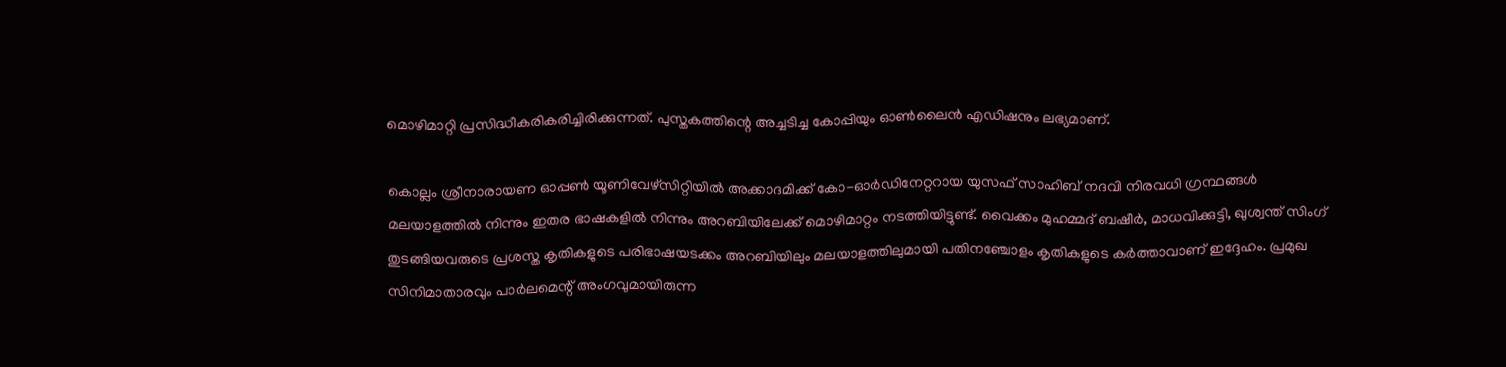മൊഴിമാറ്റി പ്രസിദ്ധീകരികരിച്ചിരിക്കുന്നത്. പുസ്തകത്തിന്റെ അച്ചടിച്ച കോപ്പിയും ഓണ്‍ലൈന്‍ എഡിഷനും ലഭ്യമാണ്.

കൊല്ലം ശ്രീനാരായണ ഓപ്പണ്‍ യൂണിവേഴ്സിറ്റിയില്‍ അക്കാദമിക്ക് കോ-ഓര്‍ഡിനേറ്ററായ യുസഫ് സാഹിബ് നദവി നിരവധി ഗ്രന്ഥങ്ങള്‍ മലയാളത്തില്‍ നിന്നും ഇതര ഭാഷകളില്‍ നിന്നും അറബിയിലേക്ക് മൊഴിമാറ്റം നടത്തിയിട്ടുണ്ട്. വൈക്കം മുഹമ്മദ് ബഷീര്‍, മാധവിക്കുട്ടി, ഖുശ്വന്ത് സിംഗ് തുടങ്ങിയവരുടെ പ്രശസ്ത കൃതികളുടെ പരിഭാഷയടക്കം അറബിയിലും മലയാളത്തിലുമായി പതിനഞ്ചോളം കൃതികളുടെ കര്‍ത്താവാണ് ഇദ്ദേഹം. പ്രമുഖ സിനിമാതാരവും പാര്‍ലമെന്റ് അംഗവുമായിരുന്ന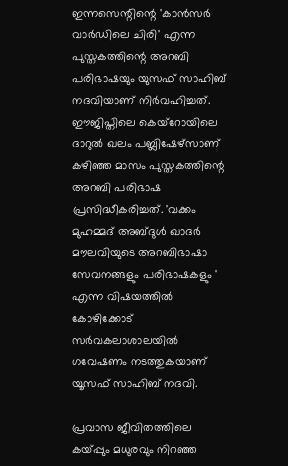ഇന്നസെന്റിന്റെ 'കാന്‍സര്‍ വാര്‍ഡിലെ ചിരി' എന്ന പുസ്തകത്തിന്റെ അറബി പരിഭാഷയും യുസഫ് സാഹിബ് നദവിയാണ് നിര്‍വഹിച്ചത്. ഈജിപ്തിലെ കെയ്റോയിലെ ദാറുല്‍ ഖലം പബ്ലിഷേഴ്സാണ് കഴിഞ്ഞ മാസം പുസ്തകത്തിന്റെ അറബി പരിഭാഷ പ്രസിദ്ധീകരിച്ചത്. 'വക്കം മുഹമ്മദ് അബ്ദുള്‍ ഖാദര്‍ മൗലവിയുടെ അറബിഭാഷാ സേവനങ്ങളും പരിഭാഷകളും ' എന്ന വിഷയത്തില്‍ കോഴിക്കോട് സര്‍വകലാശാലയില്‍ ഗവേഷണം നടത്തുകയാണ് യൂസഫ് സാഹിബ് നദവി.

പ്രവാസ ജീവിതത്തിലെ കയ്പ്പും മധുരവും നിറഞ്ഞ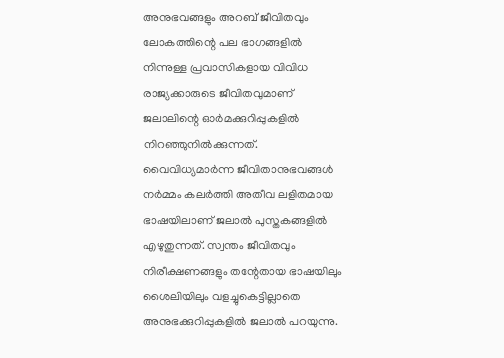അനുഭവങ്ങളും അറബ് ജീവിതവും ലോകത്തിന്റെ പല ഭാഗങ്ങളില്‍ നിന്നുള്ള പ്രവാസികളായ വിവിധ രാജ്യക്കാരുടെ ജീവിതവുമാണ് ജലാലിന്റെ ഓര്‍മക്കുറിപ്പുകളില്‍ നിറഞ്ഞുനില്‍ക്കുന്നത്. വൈവിധ്യമാര്‍ന്ന ജീവിതാനുഭവങ്ങള്‍ നര്‍മ്മം കലര്‍ത്തി അതീവ ലളിതമായ ഭാഷയിലാണ് ജലാല്‍ പുസ്തകങ്ങളില്‍ എഴുതുന്നത്. സ്വന്തം ജീവിതവും നിരീക്ഷണങ്ങളും തന്റേതായ ഭാഷയിലും ശൈലിയിലും വളച്ചുകെട്ടില്ലാതെ അനുഭക്കുറിപ്പുകളില്‍ ജലാല്‍ പറയുന്നു.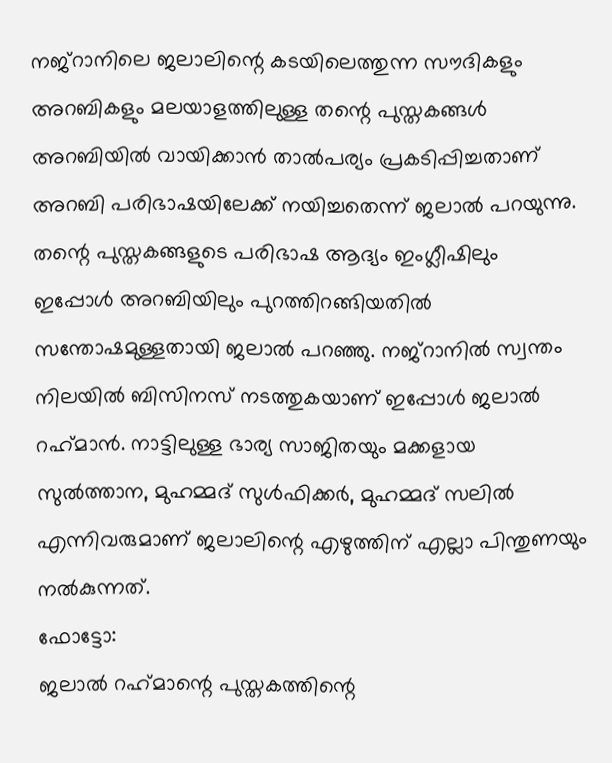നജ്റാനിലെ ജലാലിന്റെ കടയിലെത്തുന്ന സൗദികളും അറബികളും മലയാളത്തിലുള്ള തന്റെ പുസ്തകങ്ങള്‍ അറബിയില്‍ വായിക്കാന്‍ താല്‍പര്യം പ്രകടിപ്പിച്ചതാണ് അറബി പരിഭാഷയിലേക്ക് നയിച്ചതെന്ന് ജലാല്‍ പറയുന്നു. തന്റെ പുസ്തകങ്ങളുടെ പരിഭാഷ ആദ്യം ഇംഗ്ലീഷിലും ഇപ്പോള്‍ അറബിയിലും പുറത്തിറങ്ങിയതില്‍ സന്തോഷമുള്ളതായി ജലാല്‍ പറഞ്ഞു. നജ്റാനില്‍ സ്വന്തം നിലയില്‍ ബിസിനസ് നടത്തുകയാണ് ഇപ്പോള്‍ ജലാല്‍ റഹ്‌മാന്‍. നാട്ടിലുള്ള ഭാര്യ സാജിതയും മക്കളായ സുല്‍ത്താന, മുഹമ്മദ് സുള്‍ഫിക്കര്‍, മുഹമ്മദ് സലില്‍ എന്നിവരുമാണ് ജലാലിന്റെ എഴുത്തിന് എല്ലാ പിന്തുണയും നല്‍കുന്നത്.
ഫോട്ടോ:
ജലാല്‍ റഹ്‌മാന്റെ പുസ്തകത്തിന്റെ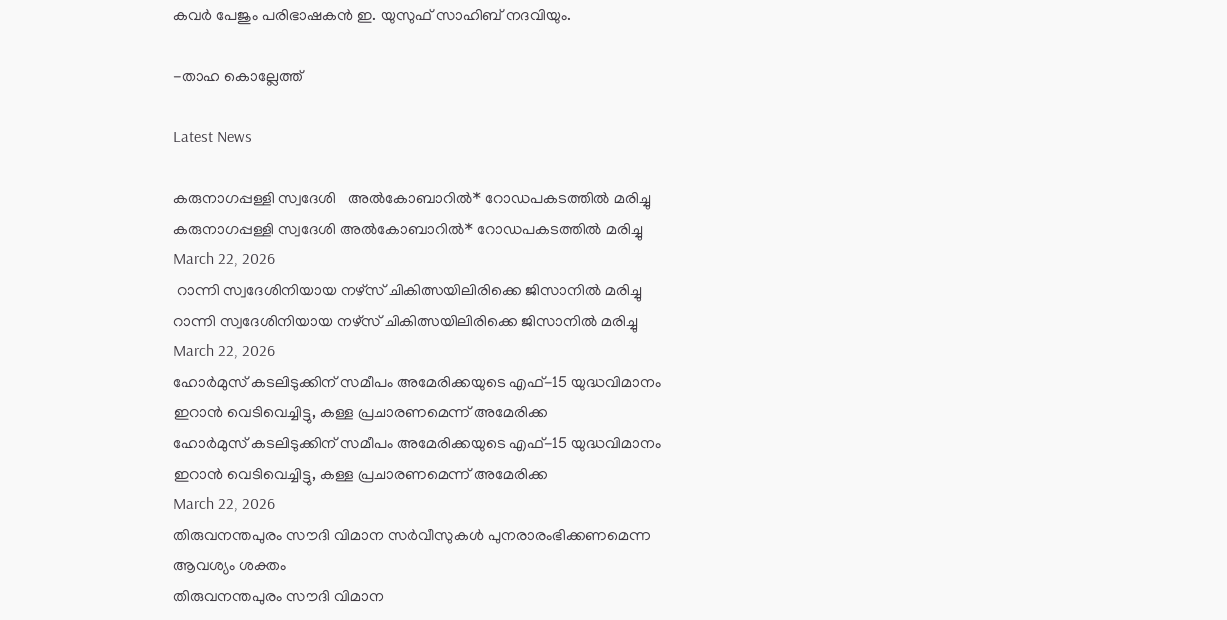കവര്‍ പേജും പരിഭാഷകന്‍ ഇ. യുസുഫ് സാഹിബ് നദവിയും.

-താഹ കൊല്ലേത്ത്

Latest News

കരുനാഗപ്പള്ളി സ്വദേശി   അൽകോബാറിൽ* റോഡപകടത്തിൽ മരിച്ചു
കരുനാഗപ്പള്ളി സ്വദേശി അൽകോബാറിൽ* റോഡപകടത്തിൽ മരിച്ചു
March 22, 2026
 റാന്നി സ്വദേശിനിയായ നഴ്‌സ് ചികിത്സയിലിരിക്കെ ജിസാനിൽ മരിച്ചു
റാന്നി സ്വദേശിനിയായ നഴ്‌സ് ചികിത്സയിലിരിക്കെ ജിസാനിൽ മരിച്ചു
March 22, 2026
ഹോര്‍മുസ് കടലിടുക്കിന് സമീപം അമേരിക്കയുടെ എഫ്-15 യുദ്ധവിമാനം ഇറാന്‍ വെടിവെച്ചിട്ടു, കള്ള പ്രചാരണമെന്ന് അമേരിക്ക
ഹോര്‍മുസ് കടലിടുക്കിന് സമീപം അമേരിക്കയുടെ എഫ്-15 യുദ്ധവിമാനം ഇറാന്‍ വെടിവെച്ചിട്ടു, കള്ള പ്രചാരണമെന്ന് അമേരിക്ക
March 22, 2026
തിരുവനന്തപുരം സൗദി വിമാന സര്‍വീസുകള്‍ പുനരാരംഭിക്കണമെന്ന ആവശ്യം ശക്തം
തിരുവനന്തപുരം സൗദി വിമാന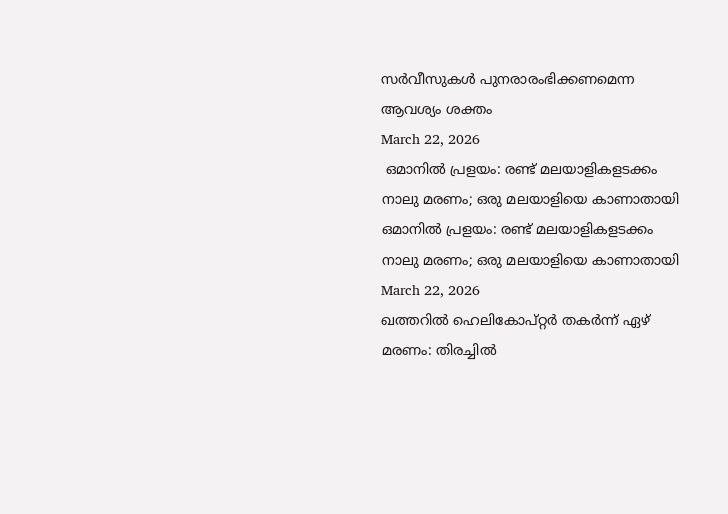സര്‍വീസുകള്‍ പുനരാരംഭിക്കണമെന്ന ആവശ്യം ശക്തം
March 22, 2026
 ഒമാനില്‍ പ്രളയം: രണ്ട് മലയാളികളടക്കം നാലു മരണം; ഒരു മലയാളിയെ കാണാതായി
ഒമാനില്‍ പ്രളയം: രണ്ട് മലയാളികളടക്കം നാലു മരണം; ഒരു മലയാളിയെ കാണാതായി
March 22, 2026
ഖത്തറില്‍ ഹെലികോപ്റ്റര്‍ തകര്‍ന്ന് ഏഴ് മരണം: തിരച്ചില്‍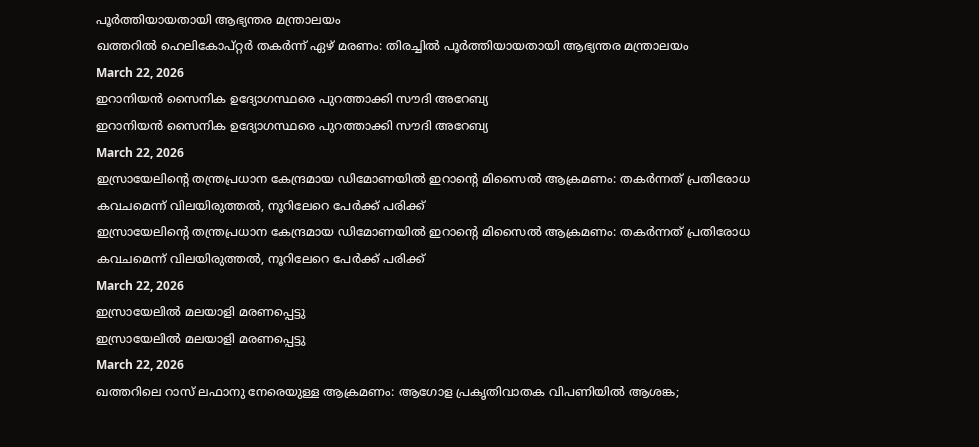പൂര്‍ത്തിയായതായി ആഭ്യന്തര മന്ത്രാലയം
ഖത്തറില്‍ ഹെലികോപ്റ്റര്‍ തകര്‍ന്ന് ഏഴ് മരണം: തിരച്ചില്‍ പൂര്‍ത്തിയായതായി ആഭ്യന്തര മന്ത്രാലയം
March 22, 2026
ഇറാനിയന്‍ സൈനിക ഉദ്യോഗസ്ഥരെ പുറത്താക്കി സൗദി അറേബ്യ
ഇറാനിയന്‍ സൈനിക ഉദ്യോഗസ്ഥരെ പുറത്താക്കി സൗദി അറേബ്യ
March 22, 2026
ഇസ്രായേലിന്റെ തന്ത്രപ്രധാന കേന്ദ്രമായ ഡിമോണയില്‍ ഇറാന്റെ മിസൈല്‍ ആക്രമണം: തകര്‍ന്നത് പ്രതിരോധ കവചമെന്ന് വിലയിരുത്തല്‍, നൂറിലേറെ പേര്‍ക്ക് പരിക്ക്
ഇസ്രായേലിന്റെ തന്ത്രപ്രധാന കേന്ദ്രമായ ഡിമോണയില്‍ ഇറാന്റെ മിസൈല്‍ ആക്രമണം: തകര്‍ന്നത് പ്രതിരോധ കവചമെന്ന് വിലയിരുത്തല്‍, നൂറിലേറെ പേര്‍ക്ക് പരിക്ക്
March 22, 2026
ഇസ്രായേലില്‍ മലയാളി മരണപ്പെട്ടു
ഇസ്രായേലില്‍ മലയാളി മരണപ്പെട്ടു
March 22, 2026
ഖത്തറിലെ റാസ് ലഫാനു നേരെയുള്ള ആക്രമണം: ആഗോള പ്രകൃതിവാതക വിപണിയില്‍ ആശങ്ക;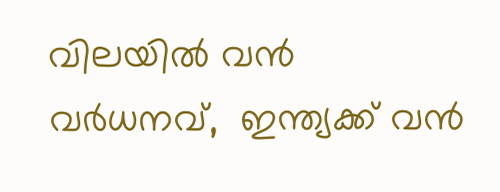വിലയില്‍ വന്‍ വര്‍ധനവ്,  ഇന്ത്യക്ക് വന്‍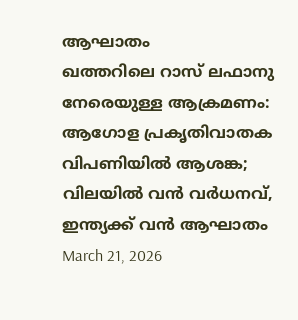ആഘാതം
ഖത്തറിലെ റാസ് ലഫാനു നേരെയുള്ള ആക്രമണം: ആഗോള പ്രകൃതിവാതക വിപണിയില്‍ ആശങ്ക; വിലയില്‍ വന്‍ വര്‍ധനവ്, ഇന്ത്യക്ക് വന്‍ ആഘാതം
March 21, 2026